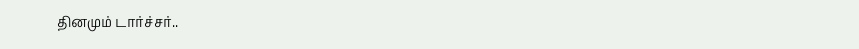தினமும் டார்ச்சர்..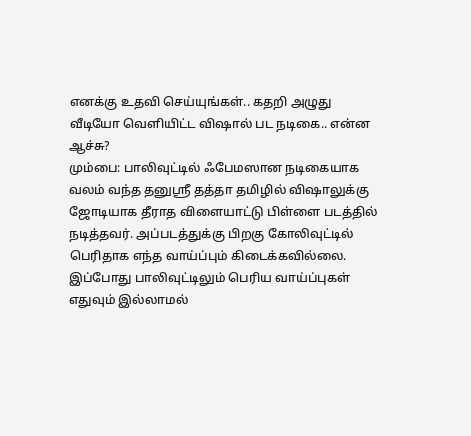எனக்கு உதவி செய்யுங்கள்.. கதறி அழுது வீடியோ வெளியிட்ட விஷால் பட நடிகை.. என்ன ஆச்சு?
மும்பை: பாலிவுட்டில் ஃபேமஸான நடிகையாக வலம் வந்த தனுஸ்ரீ தத்தா தமிழில் விஷாலுக்கு ஜோடியாக தீராத விளையாட்டு பிள்ளை படத்தில் நடித்தவர். அப்படத்துக்கு பிறகு கோலிவுட்டில் பெரிதாக எந்த வாய்ப்பும் கிடைக்கவில்லை. இப்போது பாலிவுட்டிலும் பெரிய வாய்ப்புகள் எதுவும் இல்லாமல்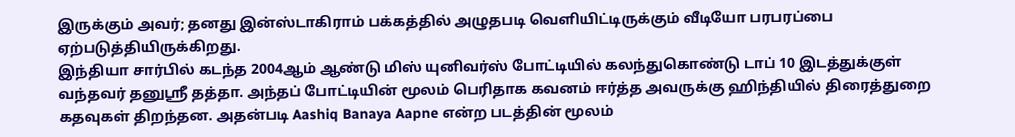இருக்கும் அவர்; தனது இன்ஸ்டாகிராம் பக்கத்தில் அழுதபடி வெளியிட்டிருக்கும் வீடியோ பரபரப்பை ஏற்படுத்தியிருக்கிறது.
இந்தியா சார்பில் கடந்த 2004ஆம் ஆண்டு மிஸ் யுனிவர்ஸ் போட்டியில் கலந்துகொண்டு டாப் 10 இடத்துக்குள் வந்தவர் தனுஸ்ரீ தத்தா. அந்தப் போட்டியின் மூலம் பெரிதாக கவனம் ஈர்த்த அவருக்கு ஹிந்தியில் திரைத்துறை கதவுகள் திறந்தன. அதன்படி Aashiq Banaya Aapne என்ற படத்தின் மூலம்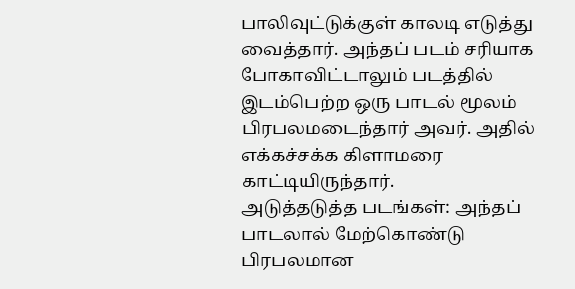பாலிவுட்டுக்குள் காலடி எடுத்து வைத்தார். அந்தப் படம் சரியாக போகாவிட்டாலும் படத்தில் இடம்பெற்ற ஒரு பாடல் மூலம் பிரபலமடைந்தார் அவர். அதில் எக்கச்சக்க கிளாமரை காட்டியிருந்தார்.
அடுத்தடுத்த படங்கள்: அந்தப் பாடலால் மேற்கொண்டு பிரபலமான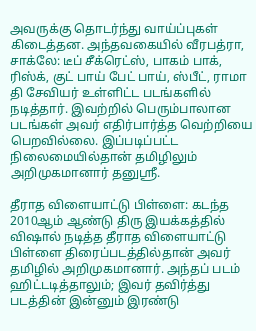அவருக்கு தொடர்ந்து வாய்ப்புகள் கிடைத்தன. அந்தவகையில் வீரபத்ரா, சாக்லே: டீப் சீக்ரெட்ஸ், பாகம் பாக், ரிஸ்க், குட் பாய் பேட் பாய், ஸ்பீட், ராமா தி சேவியர் உள்ளிட்ட படங்களில் நடித்தார். இவற்றில் பெரும்பாலான படங்கள் அவர் எதிர்பார்த்த வெற்றியை பெறவில்லை. இப்படிப்பட்ட நிலைமையில்தான் தமிழிலும் அறிமுகமானார் தனுஸ்ரீ.

தீராத விளையாட்டு பிள்ளை: கடந்த 2010ஆம் ஆண்டு திரு இயக்கத்தில் விஷால் நடித்த தீராத விளையாட்டு பிள்ளை திரைப்படத்தில்தான் அவர் தமிழில் அறிமுகமானார். அந்தப் படம் ஹிட்டடித்தாலும்; இவர் தவிர்த்து படத்தின் இன்னும் இரண்டு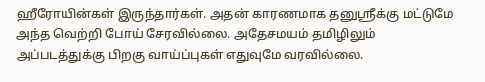ஹீரோயின்கள் இருந்தார்கள். அதன் காரணமாக தனுஸ்ரீக்கு மட்டுமே அந்த வெற்றி போய் சேரவில்லை. அதேசமயம் தமிழிலும் அப்படத்துக்கு பிறகு வாய்ப்புகள் எதுவுமே வரவில்லை.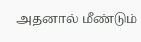அதனால் மீண்டும்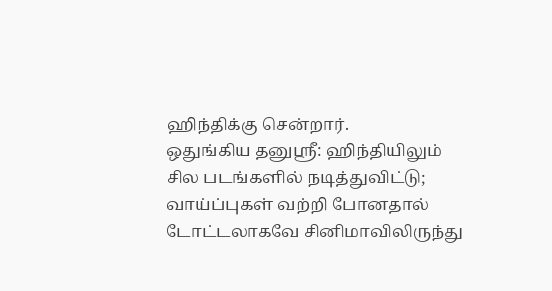ஹிந்திக்கு சென்றார்.
ஒதுங்கிய தனுஸ்ரீ: ஹிந்தியிலும் சில படங்களில் நடித்துவிட்டு; வாய்ப்புகள் வற்றி போனதால் டோட்டலாகவே சினிமாவிலிருந்து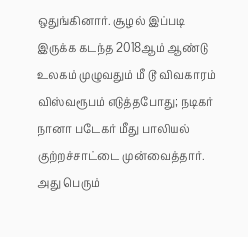ஒதுங்கினார். சூழல் இப்படி இருக்க கடந்த 2018ஆம் ஆண்டு உலகம் முழுவதும் மீ டூ விவகாரம் விஸ்வரூபம் எடுத்தபோது; நடிகர் நானா படேகர் மீது பாலியல் குற்றச்சாட்டை முன்வைத்தார். அது பெரும்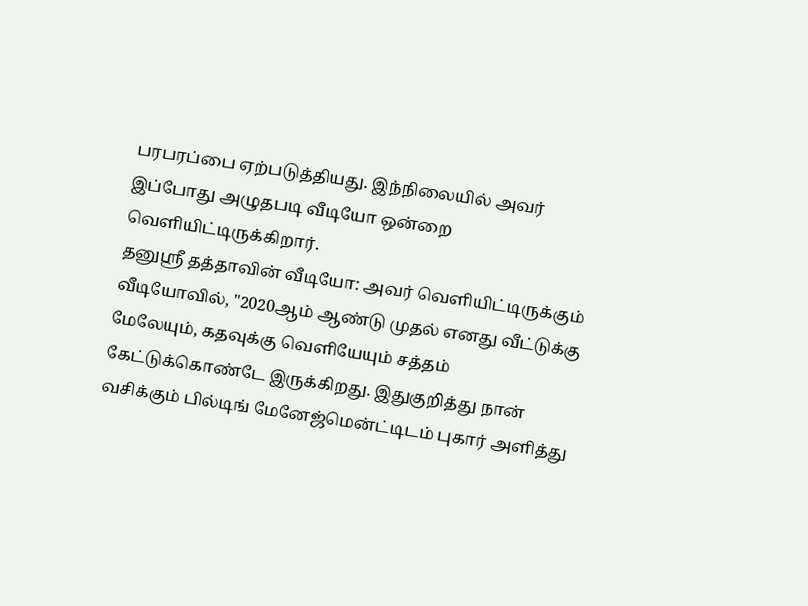பரபரப்பை ஏற்படுத்தியது. இந்நிலையில் அவர் இப்போது அழுதபடி வீடியோ ஒன்றை வெளியிட்டிருக்கிறார்.
தனுஸ்ரீ தத்தாவின் வீடியோ: அவர் வெளியிட்டிருக்கும் வீடியோவில், "2020ஆம் ஆண்டு முதல் எனது வீட்டுக்கு மேலேயும், கதவுக்கு வெளியேயும் சத்தம் கேட்டுக்கொண்டே இருக்கிறது. இதுகுறித்து நான் வசிக்கும் பில்டிங் மேனேஜ்மென்ட்டிடம் புகார் அளித்து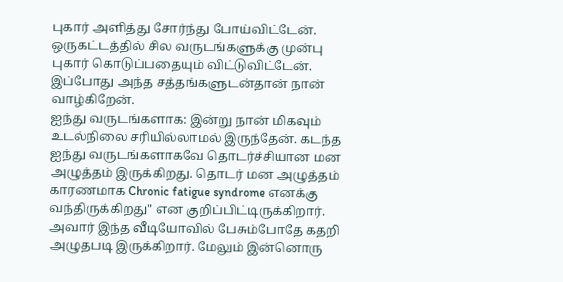புகார் அளித்து சோர்ந்து போய்விட்டேன். ஒருகட்டத்தில் சில வருடங்களுக்கு முன்பு புகார் கொடுப்பதையும் விட்டுவிட்டேன். இப்போது அந்த சத்தங்களுடன்தான் நான் வாழ்கிறேன்.
ஐந்து வருடங்களாக: இன்று நான் மிகவும் உடல்நிலை சரியில்லாமல் இருந்தேன். கடந்த ஐந்து வருடங்களாகவே தொடர்ச்சியான மன அழுத்தம் இருக்கிறது. தொடர் மன அழுத்தம் காரணமாக Chronic fatigue syndrome எனக்கு வந்திருக்கிறது" என குறிப்பிட்டிருக்கிறார். அவார் இந்த வீடியோவில் பேசும்போதே கதறி அழுதபடி இருக்கிறார். மேலும் இன்னொரு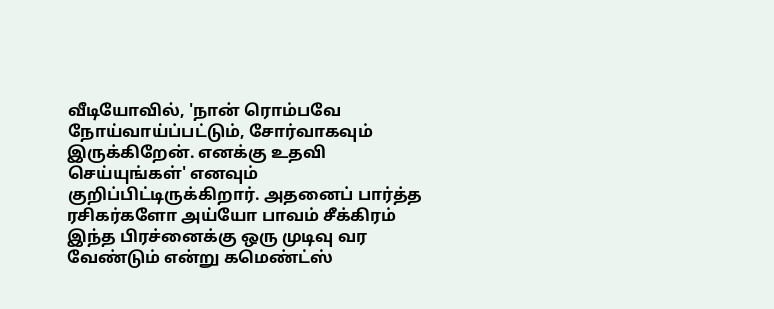வீடியோவில், 'நான் ரொம்பவே நோய்வாய்ப்பட்டும், சோர்வாகவும் இருக்கிறேன். எனக்கு உதவி செய்யுங்கள்' எனவும் குறிப்பிட்டிருக்கிறார். அதனைப் பார்த்த ரசிகர்களோ அய்யோ பாவம் சீக்கிரம் இந்த பிரச்னைக்கு ஒரு முடிவு வர வேண்டும் என்று கமெண்ட்ஸ்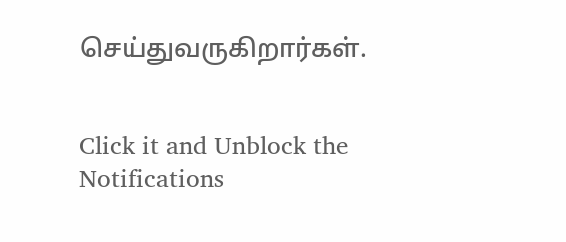செய்துவருகிறார்கள்.


Click it and Unblock the Notifications